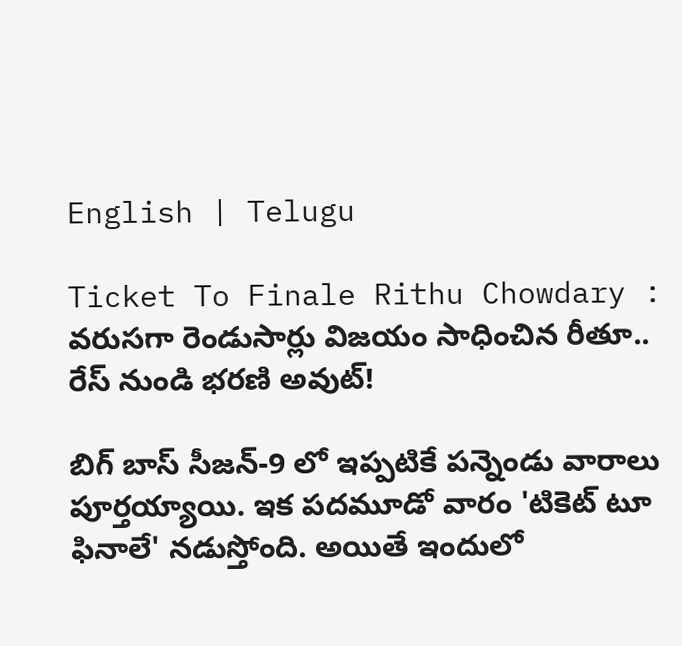English | Telugu

Ticket To Finale Rithu Chowdary : వరుసగా రెండుసార్లు విజయం సాధించిన రీతూ.. రేస్ నుండి భరణి అవుట్!

బిగ్ బాస్ సీజన్-9 లో ఇప్పటికే పన్నెండు వారాలు పూర్తయ్యాయి. ఇక పదమూడో వారం 'టికెట్ టూ ఫినాలే' నడుస్తోంది. అయితే ఇందులో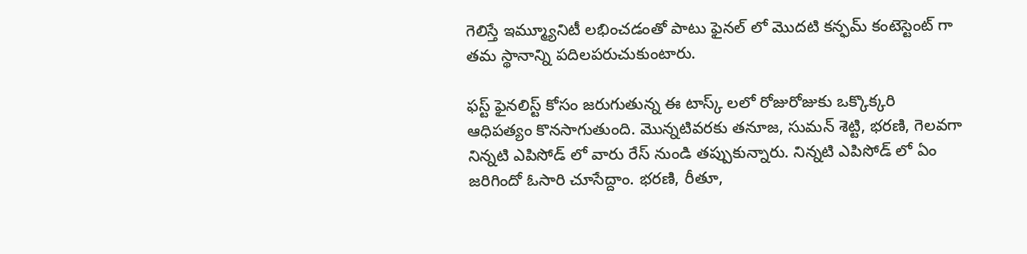గెలిస్తే ఇమ్మ్యూనిటీ లభించడంతో పాటు ఫైనల్ లో మొదటి కన్ఫమ్ కంటెస్టెంట్ గా తమ స్థానాన్ని పదిలపరుచుకుంటారు.

ఫస్ట్ ఫైనలిస్ట్ కోసం జరుగుతున్న ఈ టాస్క్ లలో రోజురోజుకు ఒక్కొక్కరి ఆధిపత్యం కొనసాగుతుంది. మొన్నటివరకు తనూజ, సుమన్ శెట్టి, భరణి, గెలవగా నిన్నటి ఎపిసోడ్ లో వారు రేస్ నుండి తప్పుకున్నారు. నిన్నటి ఎపిసోడ్ లో ఏం జరిగిందో ఓసారి చూసేద్దాం. భరణి, రీతూ,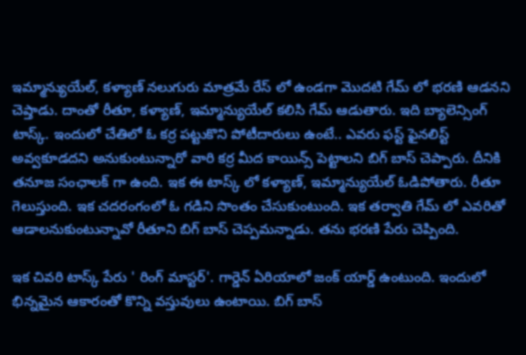ఇమ్మాన్యుయేల్, కళ్యాణ్ నలుగురు మాత్రమే రేస్ లో‌ ఉండగా మొదటి గేమ్ లో భరణి ఆడనని చెప్తాడు. దాంతో రీతూ, కళ్యాణ్, ఇమ్మాన్యుయేల్ కలిసి గేమ్ ఆడుతారు. ఇది బ్యాలెన్సింగ్ టాస్క్. ఇందులో చేతిలో ఓ కర్ర పట్టుకొని పోటీదారులు ఉంటే.. ఎవరు ఫస్ట్ ఫైనలిస్ట్ అవ్వకూడదని అనుకుంటున్నారో వారి కర్ర మీద కాయిన్స్ పెట్టాలని బిగ్ బాస్ చెప్పారు. దీనికి తనూజ సంఛాలక్ గా ఉంది. ఇక ఈ టాస్క్ లో కళ్యాణ్, ఇమ్మాన్యుయేల్ ఓడిపోతారు. రీతూ గెలుస్తుంది. ఇక చదరంగంలో ఓ గడిని సొంతం చేసుకుంటుంది. ఇక తర్వాతి గేమ్ లో ఎవరితో ఆడాలనుకుంటున్నావో రీతూని బిగ్ బాస్ చెప్పమన్నాడు. తను భరణి పేరు చెప్పింది.

ఇక చివరి టాస్క్ పేరు ' రింగ్ మాస్టర్'. గార్డెన్ ఏరియాలో జంక్ యార్డ్‌ ఉంటుంది. ఇందులో భిన్నమైన ఆకారంతో కొన్ని వస్తువులు ఉంటాయి. బిగ్ బాస్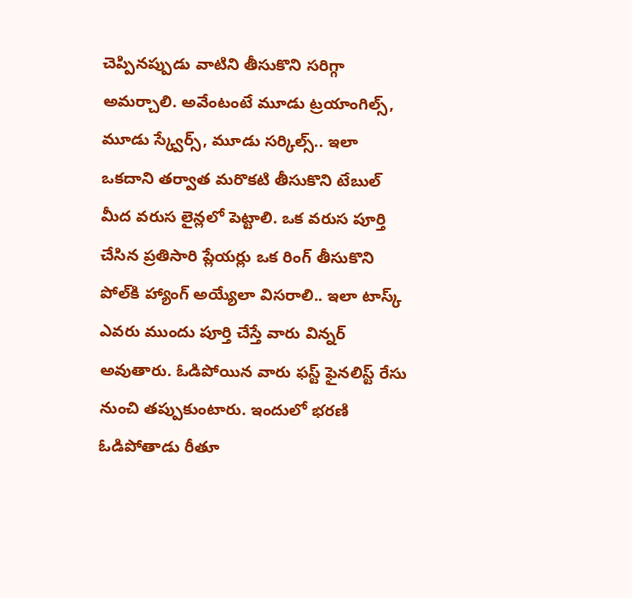చెప్పినప్పుడు వాటిని తీసుకొని సరిగ్గా అమర్చాలి. అవేంటంటే మూడు ట్రయాంగిల్స్, మూడు స్క్వేర్స్, మూడు సర్కిల్స్‌.. ఇలా ఒకదాని తర్వాత మరొకటి తీసుకొని టేబుల్ మీద వరుస లైన్లలో పెట్టాలి. ఒక వరుస పూర్తి చేసిన ప్రతిసారి ప్లేయర్లు ఒక రింగ్ తీసుకొని పోల్‌కి హ్యాంగ్ అయ్యేలా విసరాలి.. ఇలా టాస్క్ ఎవరు ముందు పూర్తి చేస్తే వారు విన్నర్ అవుతారు. ఓడిపోయిన వారు ఫస్ట్ ఫైనలిస్ట్ రేసు నుంచి తప్పుకుంటారు. ఇందులో భరణి ఓడిపోతాడు రీతూ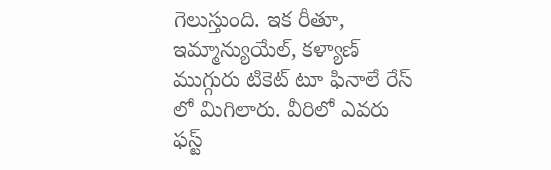గెలుస్తుంది. ఇక రీతూ, ఇమ్మాన్యుయేల్, కళ్యాణ్ ముగ్గురు టికెట్ టూ ఫినాలే రేస్ లో మిగిలారు. వీరిలో ఎవరు ఫస్ట్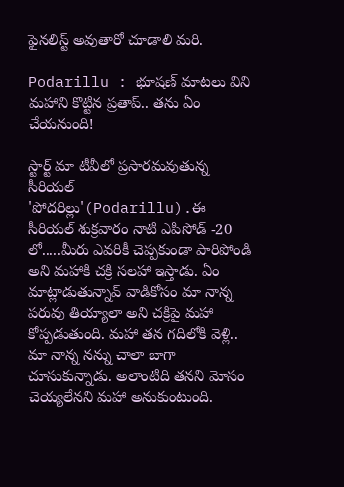ఫైనలిస్ట్ అవుతారో చూడాలి మరి.

Podarillu : భూషణ్ మాటలు విని మహాని కొట్టిన ప్రతాప్.. తను ఏం చేయనుంది!

స్టార్ట్ మా టీవీలో ప్రసారమవుతున్న సీరియల్ 'పోదరిల్లు'(Podarillu).ఈ సీరియల్ శుక్రవారం నాటి ఎపిసోడ్ -20 లో.....మీరు ఎవరికీ చెప్పకుండా పారిపోండి అని మహాకి చక్రి సలహా ఇస్తాడు. ఏం మాట్లాడుతున్నావ్ వాడికోసం మా నాన్న పరువు తియ్యాలా అని చక్రిపై మహా కోప్పడుతుంది. మహా తన గదిలోకి వెళ్లి.. మా నాన్న నన్ను చాలా బాగా చూసుకున్నాడు. అలాంటిది తనని మోసం చెయ్యలేనని మహా అనుకుంటుంది.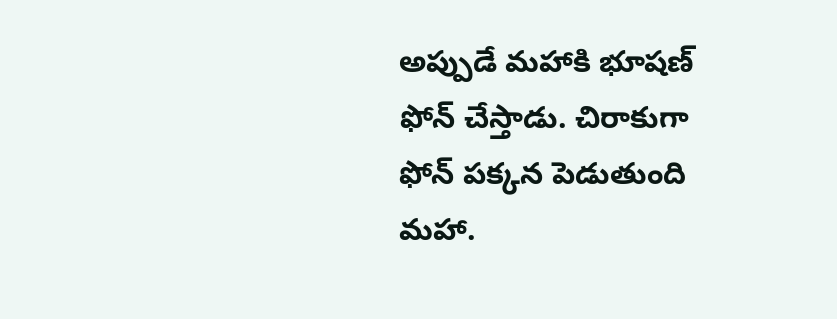అప్పుడే మహాకి భూషణ్ ఫోన్ చేస్తాడు. చిరాకుగా ఫోన్ పక్కన పెడుతుంది మహా.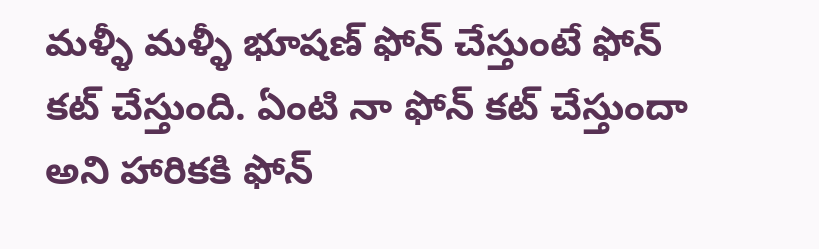మళ్ళీ మళ్ళీ భూషణ్ ఫోన్ చేస్తుంటే ఫోన్ కట్ చేస్తుంది. ఏంటి నా ఫోన్ కట్ చేస్తుందా అని హారికకి ఫోన్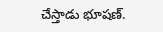చేస్తాడు భూషణ్.